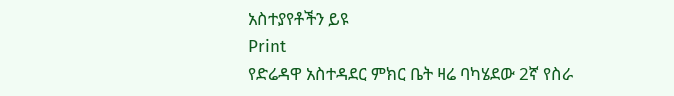አስተያየቶችን ይዩ
Print
የድሬዳዋ አስተዳደር ምክር ቤት ዛሬ ባካሄደው 2ኛ የስራ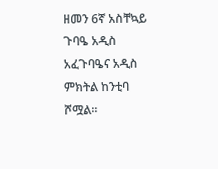ዘመን 6ኛ አስቸኳይ ጉባዔ አዲስ አፈጉባዔና አዲስ ምክትል ከንቲባ ሾሟል፡፡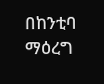በከንቲባ ማዕረግ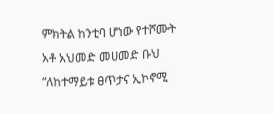ምክትል ከንቲባ ሆነው የተሾሙት አቶ አህመድ መሀመድ ቡህ “ለከተማይቱ ፀጥታና ኢኮኖሚ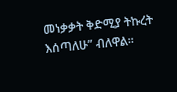መነቃቃት ቅድሚያ ትኩረት እሰጣለሁ” ብለዋል፡፡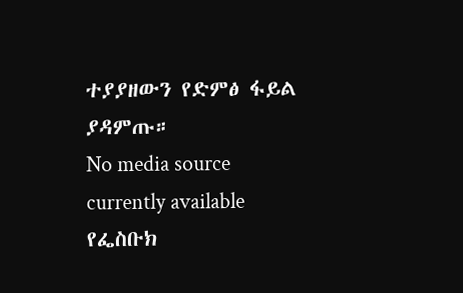ተያያዘውን የድምፅ ፋይል ያዳምጡ።
No media source currently available
የፌስቡክ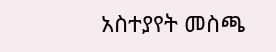አስተያየት መስጫ